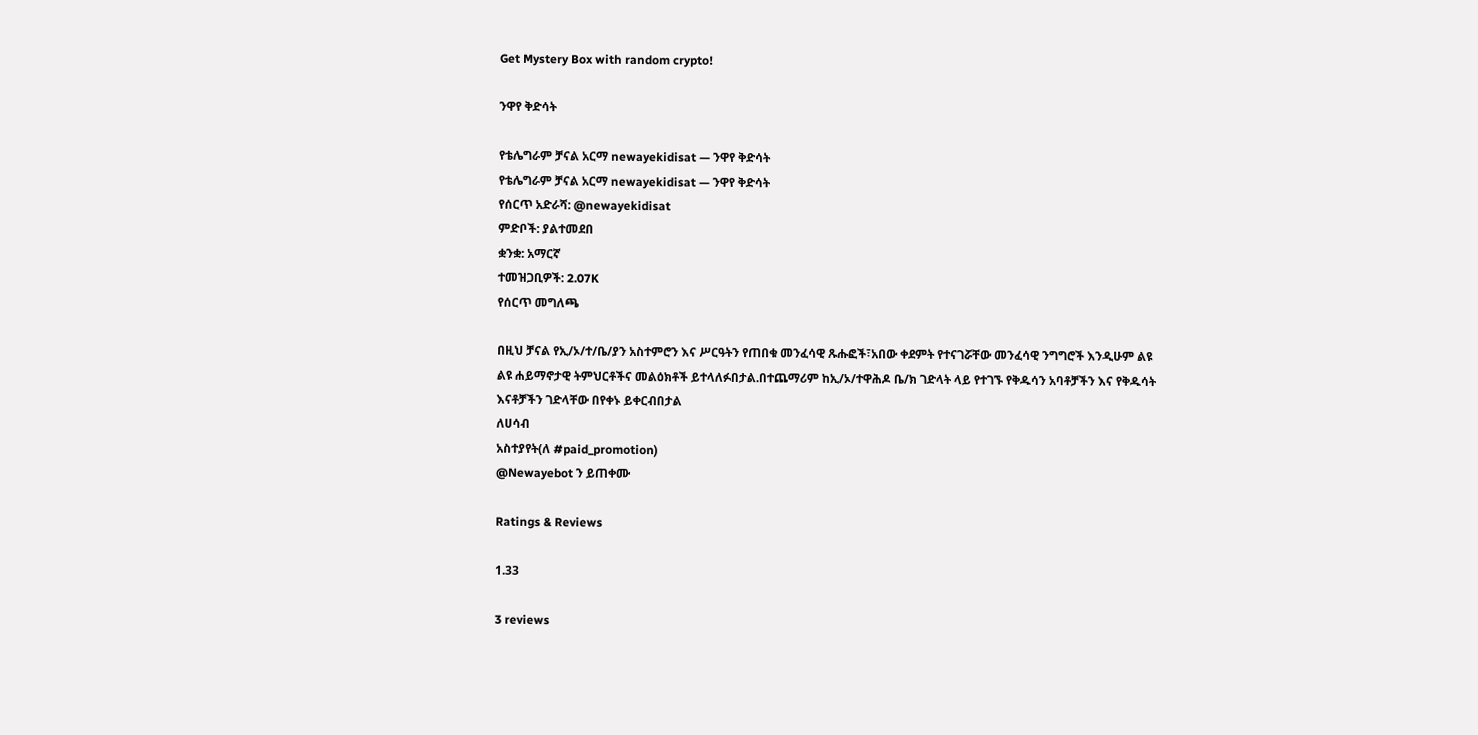Get Mystery Box with random crypto!

ንዋየ ቅድሳት

የቴሌግራም ቻናል አርማ newayekidisat — ንዋየ ቅድሳት
የቴሌግራም ቻናል አርማ newayekidisat — ንዋየ ቅድሳት
የሰርጥ አድራሻ: @newayekidisat
ምድቦች: ያልተመደበ
ቋንቋ: አማርኛ
ተመዝጋቢዎች: 2.07K
የሰርጥ መግለጫ

በዚህ ቻናል የኢ/ኦ/ተ/ቤ/ያን አስተምሮን እና ሥርዓትን የጠበቁ መንፈሳዊ ጹሑፎች፣አበው ቀደምት የተናገሯቸው መንፈሳዊ ንግግሮች እንዲሁም ልዩ ልዩ ሐይማኖታዊ ትምህርቶችና መልዕክቶች ይተላለፉበታል.በተጨማሪም ከኢ/ኦ/ተዋሕዶ ቤ/ክ ገድላት ላይ የተገኙ የቅዱሳን አባቶቻችን እና የቅዱሳት እናቶቻችን ገድላቸው በየቀኑ ይቀርብበታል
ለሀሳብ
አስተያየት(ለ #paid_promotion)
@Newayebot ን ይጠቀሙ

Ratings & Reviews

1.33

3 reviews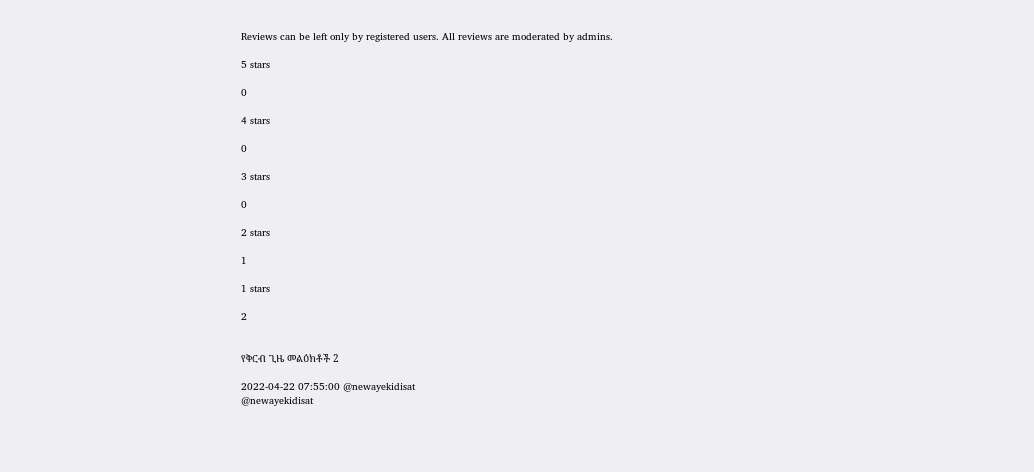Reviews can be left only by registered users. All reviews are moderated by admins.

5 stars

0

4 stars

0

3 stars

0

2 stars

1

1 stars

2


የቅርብ ጊዜ መልዕክቶች 2

2022-04-22 07:55:00 @newayekidisat
@newayekidisat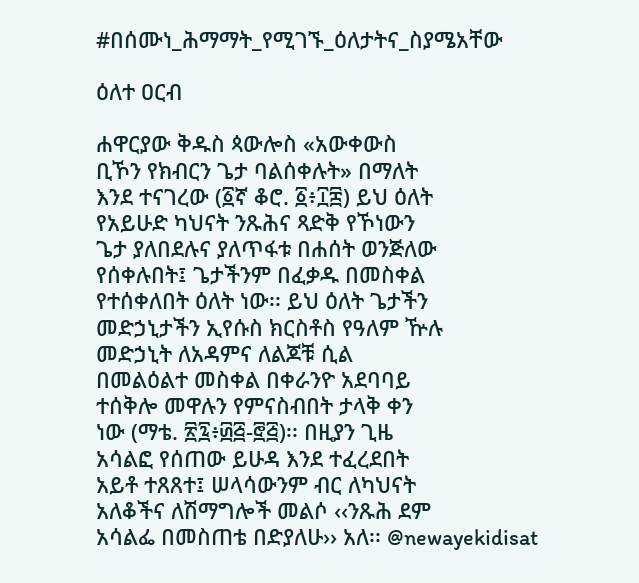#በሰሙነ_ሕማማት_የሚገኙ_ዕለታትና_ስያሜአቸው

ዕለተ ዐርብ

ሐዋርያው ቅዱስ ጳውሎስ «አውቀውስ
ቢኾን የክብርን ጌታ ባልሰቀሉት» በማለት
እንደ ተናገረው (፩ኛ ቆሮ. ፩፥፲፰) ይህ ዕለት
የአይሁድ ካህናት ንጹሕና ጻድቅ የኾነውን
ጌታ ያለበደሉና ያለጥፋቱ በሐሰት ወንጅለው
የሰቀሉበት፤ ጌታችንም በፈቃዱ በመስቀል
የተሰቀለበት ዕለት ነው፡፡ ይህ ዕለት ጌታችን
መድኃኒታችን ኢየሱስ ክርስቶስ የዓለም ዅሉ
መድኃኒት ለአዳምና ለልጆቹ ሲል
በመልዕልተ መስቀል በቀራንዮ አደባባይ
ተሰቅሎ መዋሉን የምናስብበት ታላቅ ቀን
ነው (ማቴ. ፳፯፥፴፭-፸፭)፡፡ በዚያን ጊዜ
አሳልፎ የሰጠው ይሁዳ እንደ ተፈረደበት
አይቶ ተጸጸተ፤ ሠላሳውንም ብር ለካህናት
አለቆችና ለሽማግሎች መልሶ ‹‹ንጹሕ ደም
አሳልፌ በመስጠቴ በድያለሁ›› አለ፡፡ @newayekidisat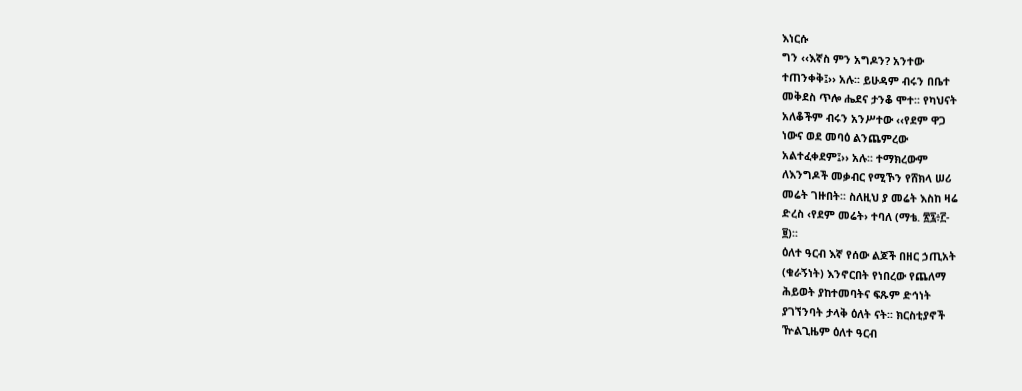እነርሱ
ግን ‹‹እኛስ ምን አግዶን? አንተው
ተጠንቀቅ፤›› አሉ፡፡ ይሁዳም ብሩን በቤተ
መቅደስ ጥሎ ሔደና ታንቆ ሞተ፡፡ የካህናት
አለቆችም ብሩን አንሥተው ‹‹የደም ዋጋ
ነውና ወደ መባዕ ልንጨምረው
አልተፈቀደም፤›› አሉ፡፡ ተማክረውም
ለእንግዶች መቃብር የሚኾን የሸክላ ሠሪ
መሬት ገዙበት፡፡ ስለዚህ ያ መሬት እስከ ዛሬ
ድረስ ‹የደም መሬት› ተባለ (ማቴ. ፳፯፥፫-
፱)፡፡
ዕለተ ዓርብ እኛ የሰው ልጆች በዘር ኃጢአት
(ቁራኝነት) እንኖርበት የነበረው የጨለማ
ሕይወት ያከተመባትና ፍጹም ድኅነት
ያገኘንባት ታላቅ ዕለት ናት፡፡ ክርስቲያኖች
ዅልጊዜም ዕለተ ዓርብ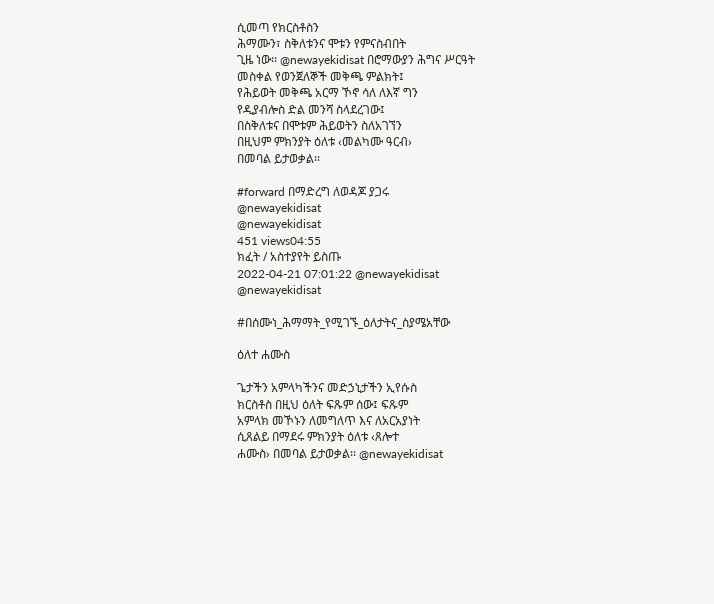ሲመጣ የክርስቶስን
ሕማሙን፣ ስቅለቱንና ሞቱን የምናስብበት
ጊዜ ነው፡፡ @newayekidisat በሮማውያን ሕግና ሥርዓት
መስቀል የወንጀለኞች መቅጫ ምልክት፤
የሕይወት መቅጫ አርማ ኾኖ ሳለ ለእኛ ግን
የዲያብሎስ ድል መንሻ ስላደረገው፤
በስቅለቱና በሞቱም ሕይወትን ስለአገኘን
በዚህም ምክንያት ዕለቱ ‹መልካሙ ዓርብ›
በመባል ይታወቃል፡፡

#forward በማድረግ ለወዳጆ ያጋሩ
@newayekidisat
@newayekidisat
451 views04:55
ክፈት / አስተያየት ይስጡ
2022-04-21 07:01:22 @newayekidisat
@newayekidisat

#በሰሙነ_ሕማማት_የሚገኙ_ዕለታትና_ስያሜአቸው

ዕለተ ሐሙስ

ጌታችን አምላካችንና መድኃኒታችን ኢየሱስ
ክርስቶስ በዚህ ዕለት ፍጹም ሰው፤ ፍጹም
አምላክ መኾኑን ለመግለጥ እና ለአርአያነት
ሲጸልይ በማደሩ ምክንያት ዕለቱ ‹ጸሎተ
ሐሙስ› በመባል ይታወቃል፡፡ @newayekidisat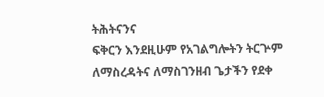ትሕትናንና
ፍቅርን እንደዚሁም የአገልግሎትን ትርጕም
ለማስረዳትና ለማስገንዘብ ጌታችን የደቀ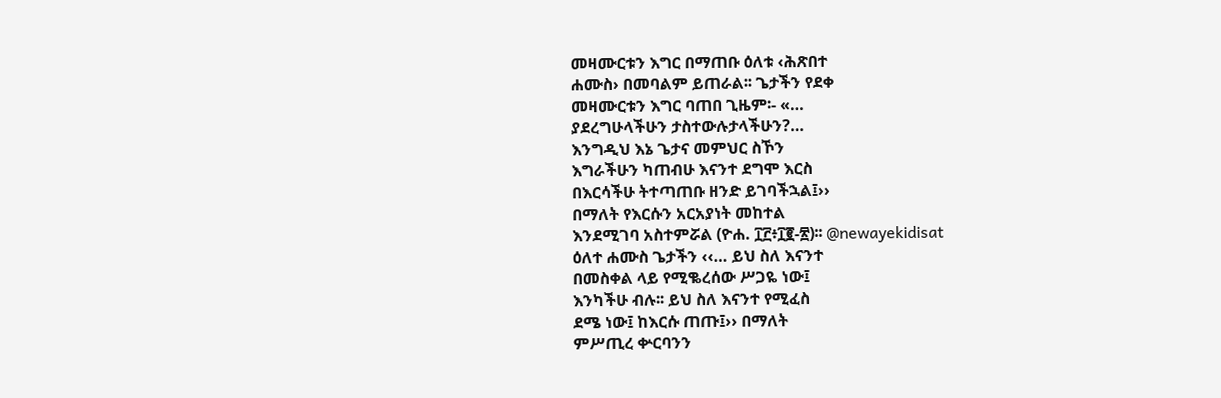መዛሙርቱን እግር በማጠቡ ዕለቱ ‹ሕጽበተ
ሐሙስ› በመባልም ይጠራል፡፡ ጌታችን የደቀ
መዛሙርቱን እግር ባጠበ ጊዜም፡- «…
ያደረግሁላችሁን ታስተውሉታላችሁን?…
እንግዲህ እኔ ጌታና መምህር ስኾን
እግራችሁን ካጠብሁ እናንተ ደግሞ እርስ
በእርሳችሁ ትተጣጠቡ ዘንድ ይገባችኋል፤››
በማለት የእርሱን አርአያነት መከተል
እንደሚገባ አስተምሯል (ዮሐ. ፲፫፥፲፪-፳)፡፡ @newayekidisat
ዕለተ ሐሙስ ጌታችን ‹‹… ይህ ስለ እናንተ
በመስቀል ላይ የሚቈረሰው ሥጋዬ ነው፤
እንካችሁ ብሉ፡፡ ይህ ስለ እናንተ የሚፈስ
ደሜ ነው፤ ከእርሱ ጠጡ፤›› በማለት
ምሥጢረ ቍርባንን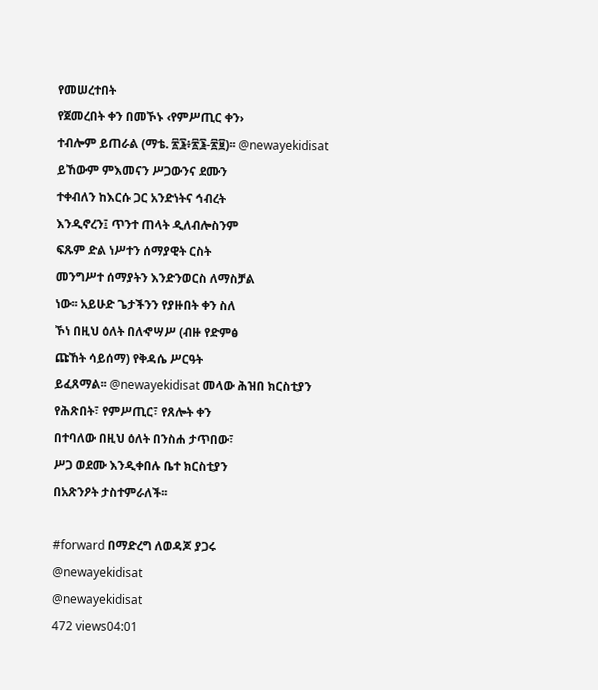የመሠረተበት
የጀመረበት ቀን በመኾኑ ‹የምሥጢር ቀን›
ተብሎም ይጠራል (ማቴ. ፳፮፥፳፮-፳፱)፡፡ @newayekidisat
ይኸውም ምእመናን ሥጋውንና ደሙን
ተቀብለን ከእርሱ ጋር አንድነትና ኅብረት
እንዲኖረን፤ ጥንተ ጠላት ዲለብሎስንም
ፍጹም ድል ነሥተን ሰማያዊት ርስት
መንግሥተ ሰማያትን እንድንወርስ ለማስቻል
ነው፡፡ አይሁድ ጌታችንን የያዙበት ቀን ስለ
ኾነ በዚህ ዕለት በለኆሣሥ (ብዙ የድምፅ
ጩኸት ሳይሰማ) የቅዳሴ ሥርዓት
ይፈጸማል፡፡ @newayekidisat መላው ሕዝበ ክርስቲያን
የሕጽበት፣ የምሥጢር፣ የጸሎት ቀን
በተባለው በዚህ ዕለት በንስሐ ታጥበው፣
ሥጋ ወደሙ እንዲቀበሉ ቤተ ክርስቲያን
በአጽንዖት ታስተምራለች፡፡

#forward በማድረግ ለወዳጆ ያጋሩ
@newayekidisat
@newayekidisat
472 views04:01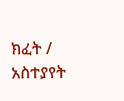ክፈት / አስተያየት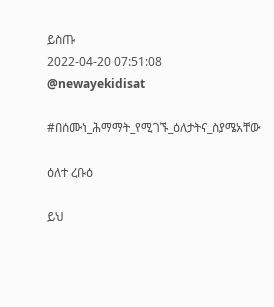ይስጡ
2022-04-20 07:51:08 @newayekidisat

#በሰሙነ_ሕማማት_የሚገኙ_ዕለታትና_ስያሜአቸው

ዕለተ ረቡዕ

ይህ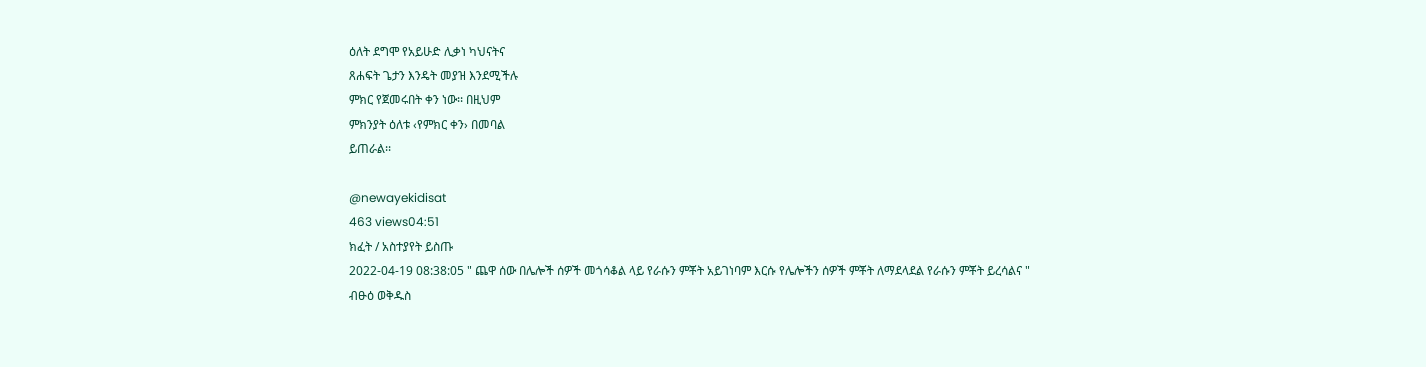ዕለት ደግሞ የአይሁድ ሊቃነ ካህናትና
ጸሐፍት ጌታን እንዴት መያዝ እንደሚችሉ
ምክር የጀመሩበት ቀን ነው፡፡ በዚህም
ምክንያት ዕለቱ ‹የምክር ቀን› በመባል
ይጠራል፡፡

@newayekidisat
463 views04:51
ክፈት / አስተያየት ይስጡ
2022-04-19 08:38:05 " ጨዋ ሰው በሌሎች ሰዎች መጎሳቆል ላይ የራሱን ምቾት አይገነባም እርሱ የሌሎችን ሰዎች ምቾት ለማደላደል የራሱን ምቾት ይረሳልና "
ብፁዕ ወቅዱስ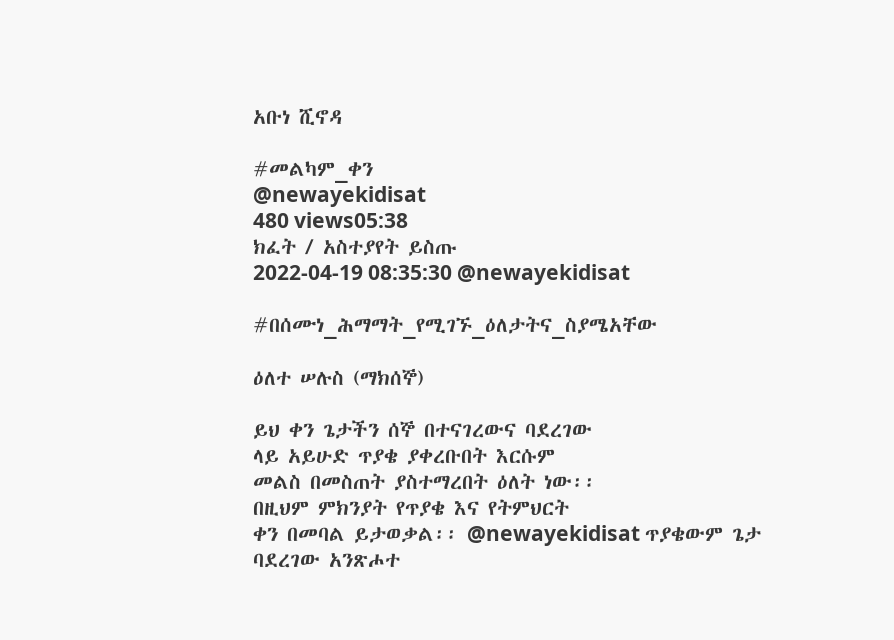አቡነ ሺኖዳ

#መልካም_ቀን
@newayekidisat
480 views05:38
ክፈት / አስተያየት ይስጡ
2022-04-19 08:35:30 @newayekidisat

#በሰሙነ_ሕማማት_የሚገኙ_ዕለታትና_ስያሜአቸው

ዕለተ ሠሉስ (ማክሰኞ)

ይህ ቀን ጌታችን ሰኞ በተናገረውና ባደረገው
ላይ አይሁድ ጥያቄ ያቀረቡበት እርሱም
መልስ በመስጠት ያስተማረበት ዕለት ነው፡፡
በዚህም ምክንያት የጥያቄ እና የትምህርት
ቀን በመባል ይታወቃል፡፡ @newayekidisat ጥያቄውም ጌታ
ባደረገው አንጽሖተ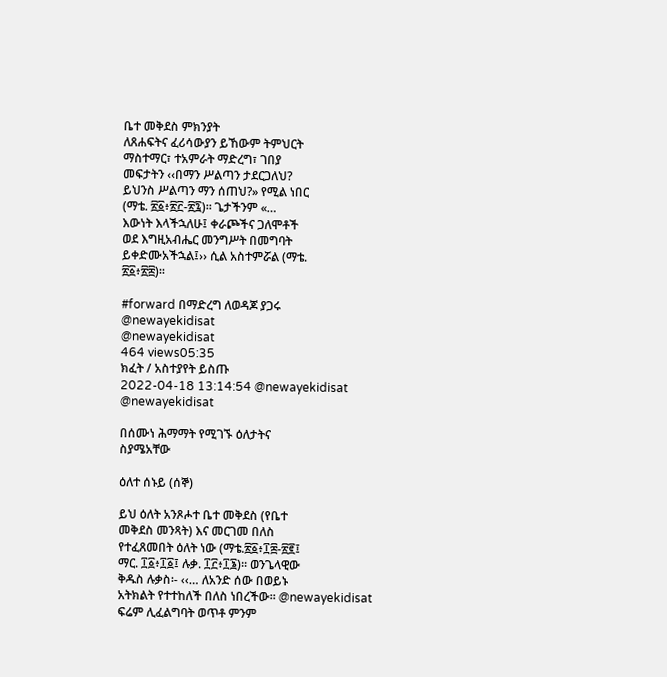ቤተ መቅደስ ምክንያት
ለጸሐፍትና ፈሪሳውያን ይኸውም ትምህርት
ማስተማር፣ ተአምራት ማድረግ፣ ገበያ
መፍታትን ‹‹በማን ሥልጣን ታደርጋለህ?
ይህንስ ሥልጣን ማን ሰጠህ?» የሚል ነበር
(ማቴ. ፳፩፥፳፫-፳፯)፡፡ ጌታችንም «…
እውነት እላችኋለሁ፤ ቀራጮችና ጋለሞቶች
ወደ እግዚአብሔር መንግሥት በመግባት
ይቀድሙአችኋል፤›› ሲል አስተምሯል (ማቴ.
፳፩፥፳፰)፡፡

#forward በማድረግ ለወዳጆ ያጋሩ
@newayekidisat
@newayekidisat
464 views05:35
ክፈት / አስተያየት ይስጡ
2022-04-18 13:14:54 @newayekidisat
@newayekidisat

በሰሙነ ሕማማት የሚገኙ ዕለታትና
ስያሜአቸው

ዕለተ ሰኑይ (ሰኞ)

ይህ ዕለት አንጾሖተ ቤተ መቅደስ (የቤተ
መቅደስ መንጻት) እና መርገመ በለስ
የተፈጸመበት ዕለት ነው (ማቴ.፳፩፥፲፰-፳፪፤
ማር. ፲፩፥፲፩፤ ሉቃ. ፲፫፥፲፮)፡፡ ወንጌላዊው
ቅዱስ ሉቃስ፡- ‹‹… ለአንድ ሰው በወይኑ
አትክልት የተተከለች በለስ ነበረችው፡፡ @newayekidisat
ፍሬም ሊፈልግባት ወጥቶ ምንም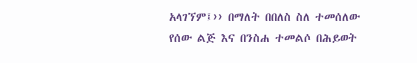አላገኘም፤›› በማለት በበለስ ስለ ተመሰለው
የሰው ልጅ እና በንስሐ ተመልሶ በሕይወት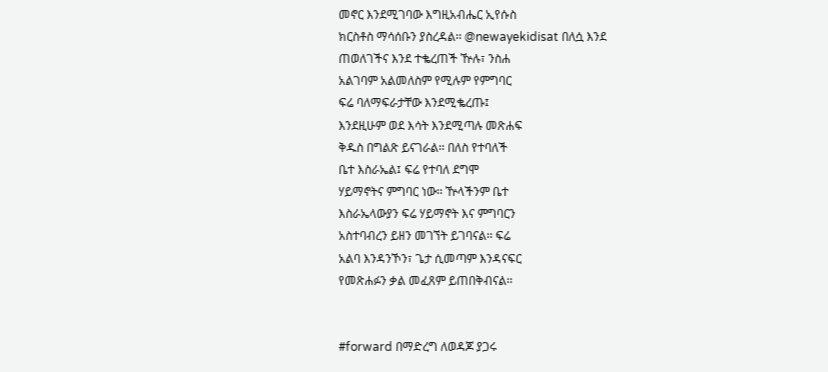መኖር እንደሚገባው እግዚአብሔር ኢየሱስ
ክርስቶስ ማሳሰቡን ያስረዳል፡፡ @newayekidisat በለሷ እንደ
ጠወለገችና እንደ ተቈረጠች ዅሉ፣ ንስሐ
አልገባም አልመለስም የሚሉም የምግባር
ፍሬ ባለማፍራታቸው እንደሚቈረጡ፤
እንደዚሁም ወደ እሳት እንደሚጣሉ መጽሐፍ
ቅዱስ በግልጽ ይናገራል፡፡ በለስ የተባለች
ቤተ እስራኤል፤ ፍሬ የተባለ ደግሞ
ሃይማኖትና ምግባር ነው፡፡ ዅላችንም ቤተ
እስራኤላውያን ፍሬ ሃይማኖት እና ምግባርን
አስተባብረን ይዘን መገኘት ይገባናል፡፡ ፍሬ
አልባ እንዳንኾን፣ ጌታ ሲመጣም እንዳናፍር
የመጽሐፉን ቃል መፈጸም ይጠበቅብናል፡፡


#forward በማድረግ ለወዳጆ ያጋሩ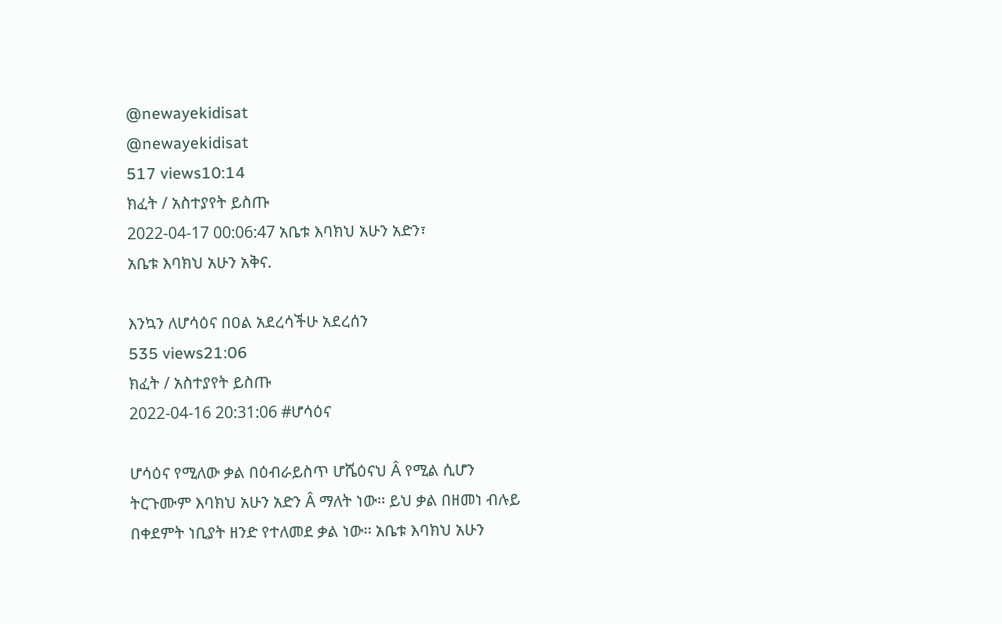@newayekidisat
@newayekidisat
517 views10:14
ክፈት / አስተያየት ይስጡ
2022-04-17 00:06:47 አቤቱ እባክህ አሁን አድን፣
አቤቱ እባክህ አሁን አቅና.

እንኳን ለሆሳዕና በዐል አደረሳችሁ አደረሰን
535 views21:06
ክፈት / አስተያየት ይስጡ
2022-04-16 20:31:06 #ሆሳዕና

ሆሳዕና የሚለው ቃል በዕብራይስጥ ሆሼዕናህ Â የሚል ሲሆን
ትርጉሙም እባክህ አሁን አድን Â ማለት ነው፡፡ ይህ ቃል በዘመነ ብሉይ
በቀደምት ነቢያት ዘንድ የተለመደ ቃል ነው፡፡ አቤቱ እባክህ አሁን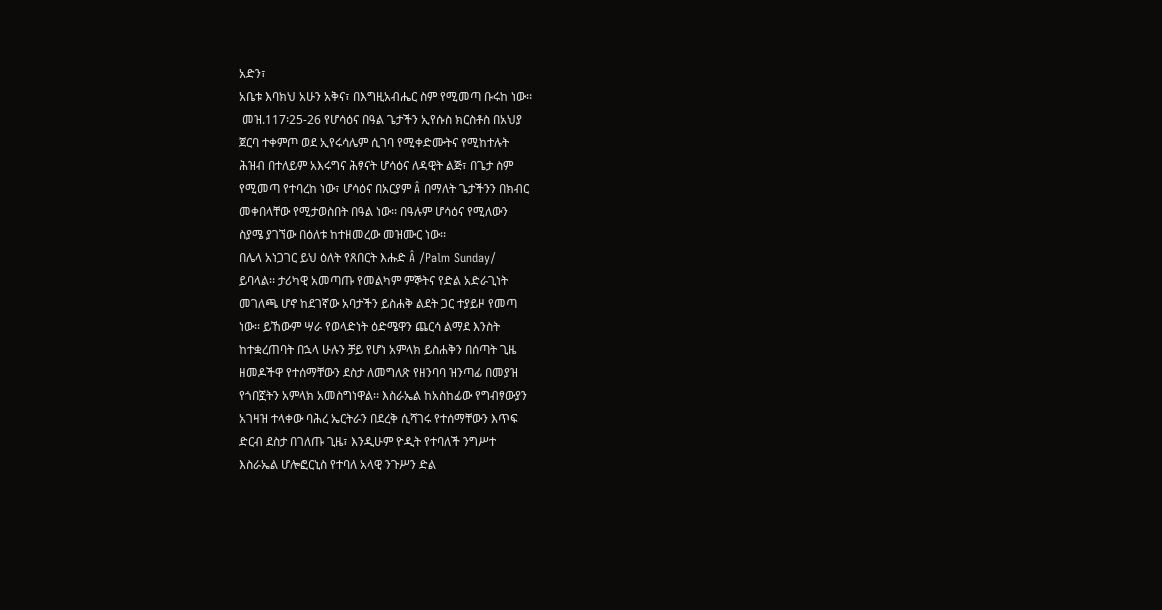አድን፣
አቤቱ እባክህ አሁን አቅና፣ በእግዚአብሔር ስም የሚመጣ ቡሩከ ነው፡፡
 መዝ.117፡25-26 የሆሳዕና በዓል ጌታችን ኢየሱስ ክርስቶስ በአህያ
ጀርባ ተቀምጦ ወደ ኢየሩሳሌም ሲገባ የሚቀድሙትና የሚከተሉት
ሕዝብ በተለይም አእሩግና ሕፃናት ሆሳዕና ለዳዊት ልጅ፣ በጌታ ስም
የሚመጣ የተባረከ ነው፣ ሆሳዕና በአርያም Â በማለት ጌታችንን በክብር
መቀበላቸው የሚታወስበት በዓል ነው፡፡ በዓሉም ሆሳዕና የሚለውን
ስያሜ ያገኘው በዕለቱ ከተዘመረው መዝሙር ነው፡፡
በሌላ አነጋገር ይህ ዕለት የጸበርት እሑድ Â /Palm Sunday/
ይባላል፡፡ ታሪካዊ አመጣጡ የመልካም ምኞትና የድል አድራጊነት
መገለጫ ሆኖ ከደገኛው አባታችን ይስሐቅ ልደት ጋር ተያይዞ የመጣ
ነው፡፡ ይኸውም ሣራ የወላድነት ዕድሜዋን ጨርሳ ልማደ እንስት
ከተቋረጠባት በኋላ ሁሉን ቻይ የሆነ አምላክ ይስሐቅን በሰጣት ጊዜ
ዘመዶችዋ የተሰማቸውን ደስታ ለመግለጽ የዘንባባ ዝንጣፊ በመያዝ
የጎበኟትን አምላክ አመስግነዋል፡፡ እስራኤል ከአስከፊው የግብፃውያን
አገዛዝ ተላቀው ባሕረ ኤርትራን በደረቅ ሲሻገሩ የተሰማቸውን እጥፍ
ድርብ ደስታ በገለጡ ጊዜ፣ እንዲሁም ዮዲት የተባለች ንግሥተ
እስራኤል ሆሎፎርኒስ የተባለ አላዊ ንጉሥን ድል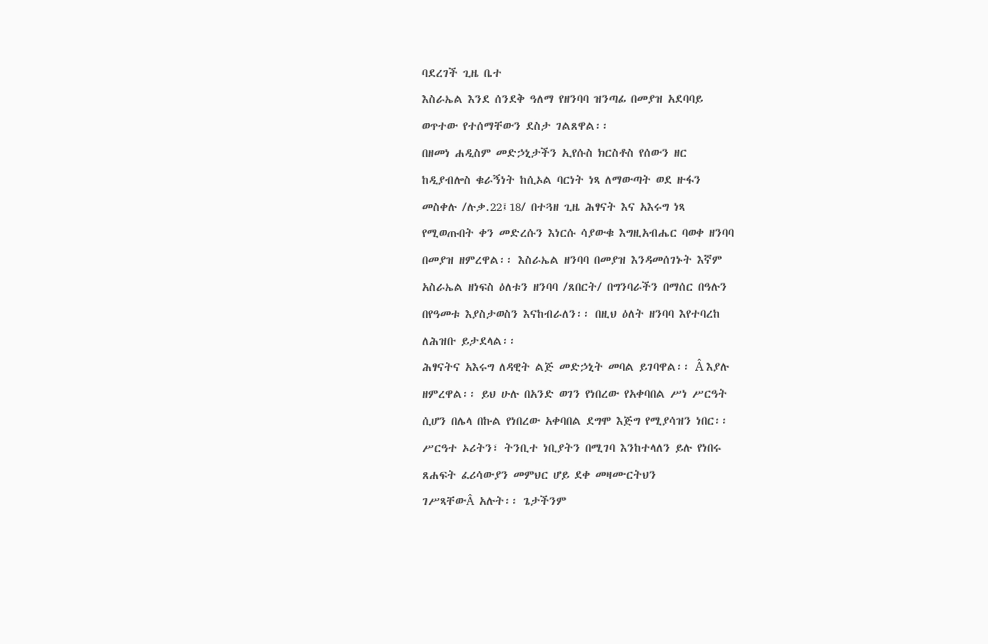ባደረገች ጊዜ ቤተ
እስራኤል እንደ ሰንደቅ ዓለማ የዘንባባ ዝንጣፊ በመያዝ አደባባይ
ወጥተው የተሰማቸውን ደስታ ገልጸዋል፡፡
በዘመነ ሐዲስም መድኃኒታችን ኢየሱስ ክርስቶስ የሰውን ዘር
ከዲያብሎስ ቁራኝነት ከሲኦል ባርነት ነጻ ለማውጣት ወደ ዙፋን
መስቀሉ /ሉቃ.22፤18/ በተጓዘ ጊዜ ሕፃናት እና አእሩግ ነጻ
የሚወጡበት ቀን መድረሱን እነርሱ ሳያውቁ እግዚአብሔር ባወቀ ዘንባባ
በመያዝ ዘምረዋል፡፡ እስራኤል ዘንባባ በመያዝ እንዳመሰገኑት እኛም
አስራኤል ዘነፍስ ዕለቱን ዘንባባ /ጸበርት/ በግንባራችን በማሰር በዓሉን
በየዓመቱ እያስታወስን እናከብራለን፡፡ በዚህ ዕለት ዘንባባ እየተባረከ
ለሕዝቡ ይታደላል፡፡
ሕፃናትና አእሩግ ለዳዊት ልጅ መድኃኒት መባል ይገባዋል፡፡ Â እያሉ
ዘምረዋል፡፡ ይህ ሁሉ በአንድ ወገን የነበረው የአቀባበል ሥነ ሥርዓት
ሲሆን በሌላ በኩል የነበረው አቀባበል ደግሞ እጅግ የሚያሳዝን ነበር፡፡
ሥርዓተ ኦሪትን፣ ትንቢተ ነቢያትን በሚገባ እንከተላለን ይሉ የነበሩ
ጸሐፍት ፈሪሳውያን መምህር ሆይ ደቀ መዛሙርትህን
ገሥጻቸውÂ አሉት፡፡ ጌታችንም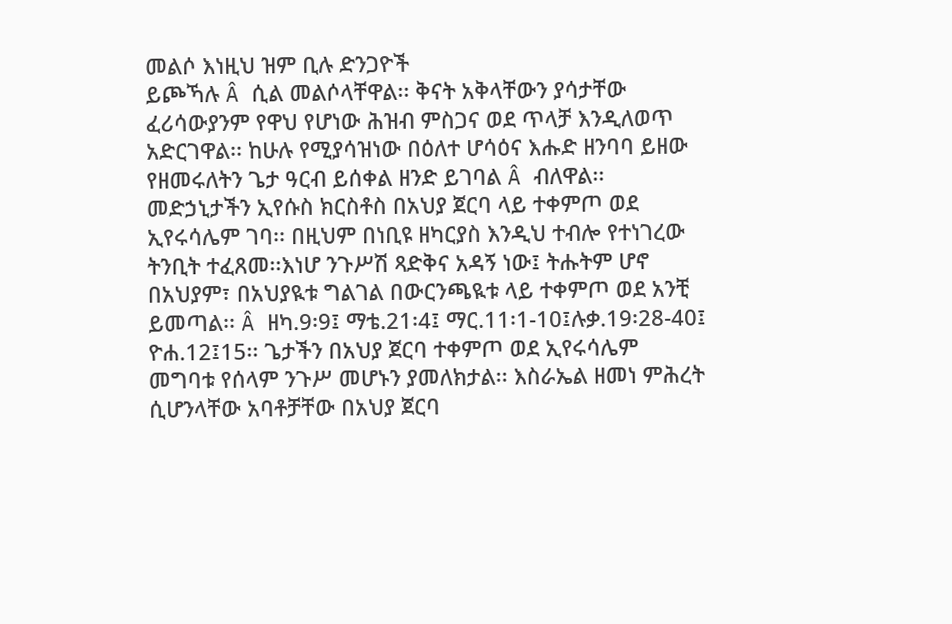መልሶ እነዚህ ዝም ቢሉ ድንጋዮች
ይጮኻሉ Â ሲል መልሶላቸዋል፡፡ ቅናት አቅላቸውን ያሳታቸው
ፈሪሳውያንም የዋህ የሆነው ሕዝብ ምስጋና ወደ ጥላቻ እንዲለወጥ
አድርገዋል፡፡ ከሁሉ የሚያሳዝነው በዕለተ ሆሳዕና እሑድ ዘንባባ ይዘው
የዘመሩለትን ጌታ ዓርብ ይሰቀል ዘንድ ይገባል Â ብለዋል፡፡
መድኃኒታችን ኢየሱስ ክርስቶስ በአህያ ጀርባ ላይ ተቀምጦ ወደ
ኢየሩሳሌም ገባ፡፡ በዚህም በነቢዩ ዘካርያስ እንዲህ ተብሎ የተነገረው
ትንቢት ተፈጸመ፡፡እነሆ ንጉሥሽ ጻድቅና አዳኝ ነው፤ ትሑትም ሆኖ
በአህያም፣ በአህያዪቱ ግልገል በውርንጫዪቱ ላይ ተቀምጦ ወደ አንቺ
ይመጣል፡፡ Â ዘካ.9፡9፤ ማቴ.21፡4፤ ማር.11፡1-10፤ሉቃ.19፡28-40፤
ዮሐ.12፤15፡፡ ጌታችን በአህያ ጀርባ ተቀምጦ ወደ ኢየሩሳሌም
መግባቱ የሰላም ንጉሥ መሆኑን ያመለክታል፡፡ እስራኤል ዘመነ ምሕረት
ሲሆንላቸው አባቶቻቸው በአህያ ጀርባ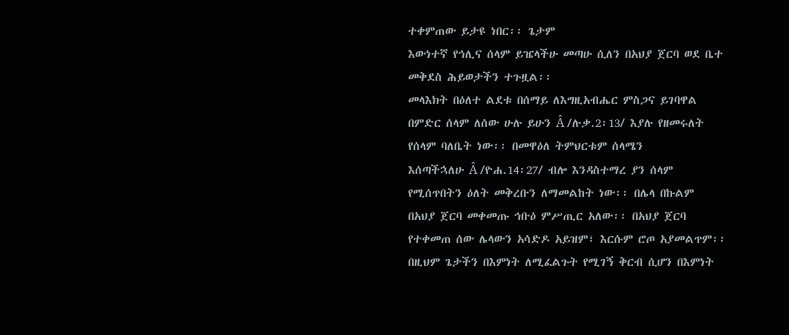ተቀምጠው ይታዩ ነበር፡፡ ጌታም
እውነተኛ የኅሊና ሰላም ይዤላችሁ መጣሁ ሲለን በአህያ ጀርባ ወደ ቤተ
መቅደስ ሕይወታችን ተጉዟል፡፡
መላእክት በዕለተ ልደቱ በሰማይ ለእግዚአብሔር ምስጋና ይገባዋል
በምድር ሰላም ለሰው ሁሉ ይሁን Â /ሉቃ.2፡13/ እያሉ የዘመሩለት
የሰላም ባለቤት ነው፡፡ በመዋዕለ ትምህርቱም ሰላሜን
እሰጣችኋለሁ Â /ዮሐ.14፡27/ ብሎ እንዳስተማረ ያን ሰላም
የሚሰጥበትን ዕለት መቅረቡን ለማመልከት ነው፡፡ በሌላ በኩልም
በአህያ ጀርባ መቀመጡ ኅቡዕ ምሥጢር አለው፡፡ በአህያ ጀርባ
የተቀመጠ ሰው ሌላውን አሳድዶ አይዝም፣ እርሱም ሮጦ አያመልጥም፡፡
በዚህም ጌታችን በእምነት ለሚፈልጉት የሚገኝ ቅርብ ሲሆን በእምነት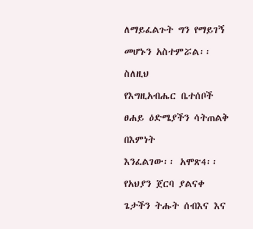ለማይፈልጉት ግን የማይገኝ መሆኑን አስተምሯል፡፡ ስለዚህ
የእግዚአብሔር ቤተሰቦች ፀሐይ ዕድሜያችን ሳትጠልቅ በእምነት
እንፈልገው፡፡ አሞጽ4፡፡ የአህያን ጀርባ ያልናቀ ጌታችን ትሑት ሰብእና እና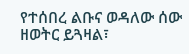የተሰበረ ልቡና ወዳለው ሰው ዘወትር ይጓዛል፣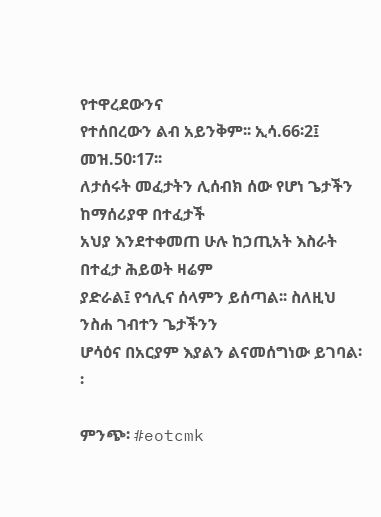የተዋረደውንና
የተሰበረውን ልብ አይንቅም፡፡ ኢሳ.66፡2፤ መዝ.50፡17፡፡
ለታሰሩት መፈታትን ሊሰብክ ሰው የሆነ ጌታችን ከማሰሪያዋ በተፈታች
አህያ እንደተቀመጠ ሁሉ ከኃጢአት እስራት በተፈታ ሕይወት ዛሬም
ያድራል፤ የኅሊና ሰላምን ይሰጣል፡፡ ስለዚህ ንስሐ ገብተን ጌታችንን
ሆሳዕና በአርያም እያልን ልናመሰግነው ይገባል፡፡

ምንጭ፡ #eotcmk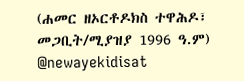(ሐመር ዘኦርቶዶክስ ተዋሕዶ፣ መጋቢት/ሚያዝያ 1996 ዓ.ም)
@newayekidisat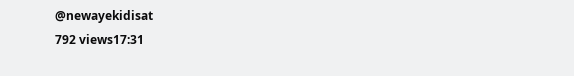@newayekidisat
792 views17:31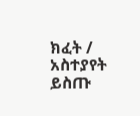ክፈት / አስተያየት ይስጡ